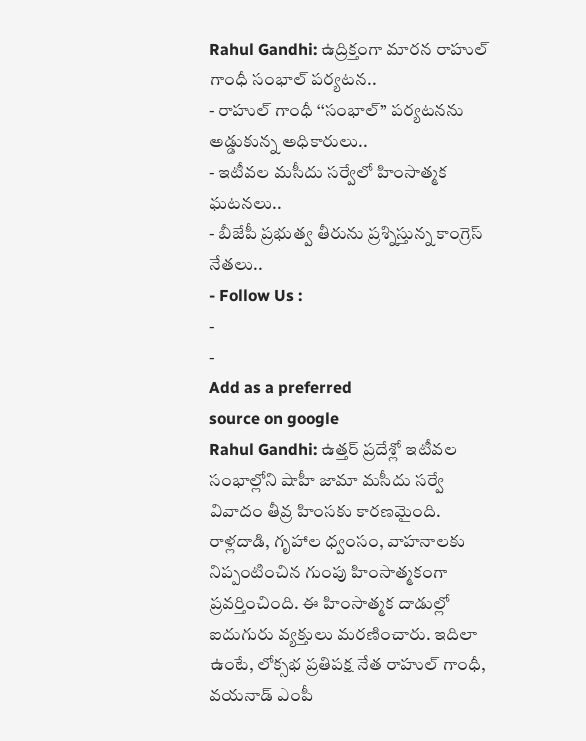Rahul Gandhi: ఉద్రిక్తంగా మారన రాహుల్ గాంధీ సంభాల్ పర్యటన..
- రాహుల్ గాంధీ ‘‘సంభాల్’’ పర్యటనను అడ్డుకున్న అధికారులు..
- ఇటీవల మసీదు సర్వేలో హింసాత్మక ఘటనలు..
- బీజేపీ ప్రభుత్వ తీరును ప్రశ్నిస్తున్న కాంగ్రెస్ నేతలు..
- Follow Us :
-
-
Add as a preferred
source on google
Rahul Gandhi: ఉత్తర్ ప్రదేశ్లో ఇటీవల సంభాల్లోని షాహీ జామా మసీదు సర్వే వివాదం తీవ్ర హింసకు కారణమైంది. రాళ్లదాడి, గృహాల ధ్వంసం, వాహనాలకు నిప్పంటించిన గుంపు హింసాత్మకంగా ప్రవర్తించింది. ఈ హింసాత్మక దాడుల్లో ఐదుగురు వ్యక్తులు మరణించారు. ఇదిలా ఉంటే, లోక్సభ ప్రతిపక్ష నేత రాహుల్ గాంధీ, వయనాడ్ ఎంపీ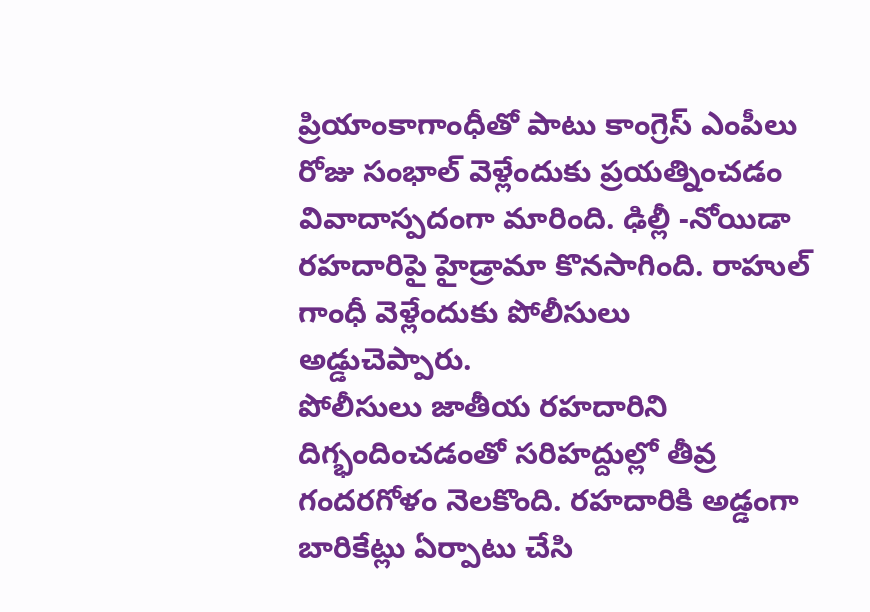ప్రియాంకాగాంధీతో పాటు కాంగ్రెస్ ఎంపీలు రోజు సంభాల్ వెళ్లేందుకు ప్రయత్నించడం వివాదాస్పదంగా మారింది. ఢిల్లీ -నోయిడా రహదారిపై హైడ్రామా కొనసాగింది. రాహుల్ గాంధీ వెళ్లేందుకు పోలీసులు అడ్డుచెప్పారు.
పోలీసులు జాతీయ రహదారిని దిగ్భందించడంతో సరిహద్దుల్లో తీవ్ర గందరగోళం నెలకొంది. రహదారికి అడ్డంగా బారికేట్లు ఏర్పాటు చేసి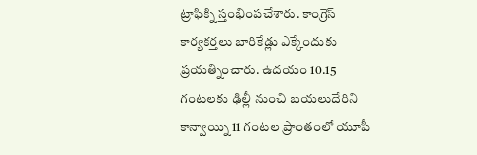ట్రాఫిక్ని స్తంభింపచేశారు. కాంగ్రెస్ కార్యకర్తలు బారికేడ్లు ఎక్కేందుకు ప్రయత్నించారు. ఉదయం 10.15 గంటలకు ఢిల్లీ నుంచి బయలుదేరిని కాన్వాయ్ని 11 గంటల ప్రాంతంలో యూపీ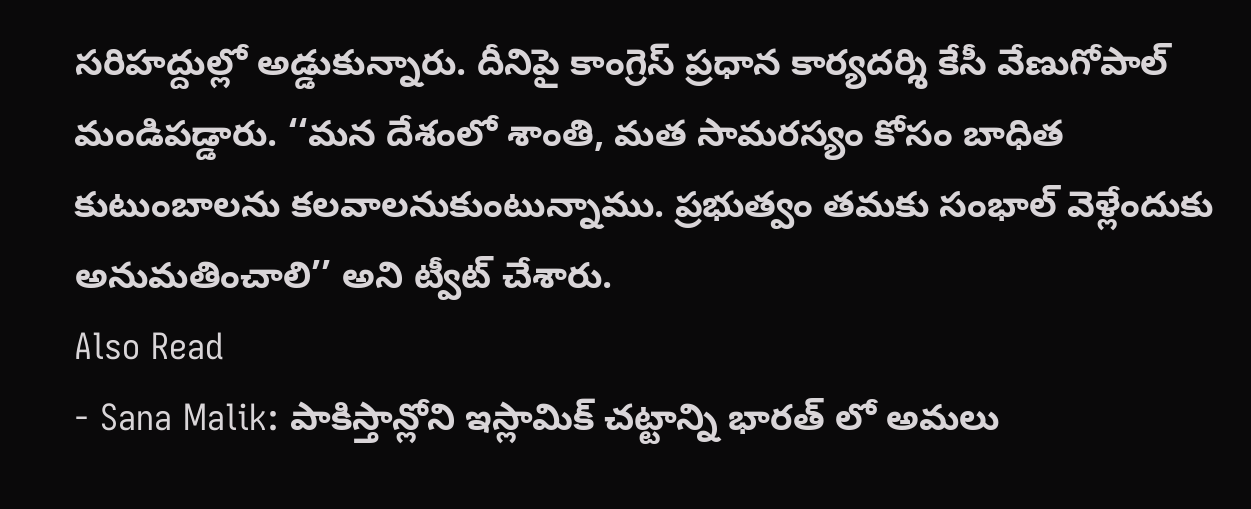సరిహద్దుల్లో అడ్డుకున్నారు. దీనిపై కాంగ్రెస్ ప్రధాన కార్యదర్శి కేసీ వేణుగోపాల్ మండిపడ్డారు. ‘‘మన దేశంలో శాంతి, మత సామరస్యం కోసం బాధిత కుటుంబాలను కలవాలనుకుంటున్నాము. ప్రభుత్వం తమకు సంభాల్ వెళ్లేందుకు అనుమతించాలి’’ అని ట్వీట్ చేశారు.
Also Read
- Sana Malik: పాకిస్తాన్లోని ఇస్లామిక్ చట్టాన్ని భారత్ లో అమలు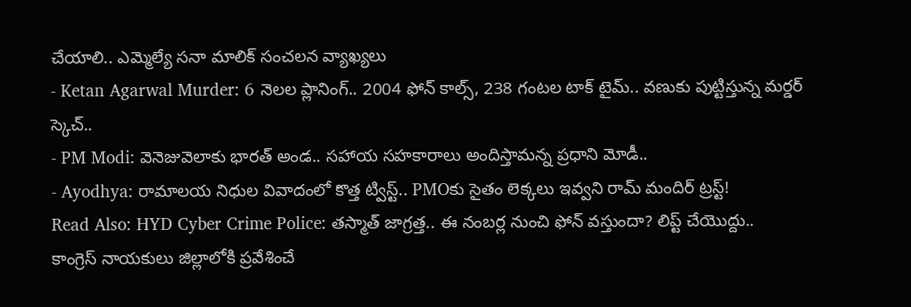చేయాలి.. ఎమ్మెల్యే సనా మాలిక్ సంచలన వ్యాఖ్యలు
- Ketan Agarwal Murder: 6 నెలల ప్లానింగ్.. 2004 ఫోన్ కాల్స్, 238 గంటల టాక్ టైమ్.. వణుకు పుట్టిస్తున్న మర్డర్ స్కెచ్..
- PM Modi: వెనెజువెలాకు భారత్ అండ.. సహాయ సహకారాలు అందిస్తామన్న ప్రధాని మోడీ..
- Ayodhya: రామాలయ నిధుల వివాదంలో కొత్త ట్విస్ట్.. PMOకు సైతం లెక్కలు ఇవ్వని రామ్ మందిర్ ట్రస్ట్!
Read Also: HYD Cyber Crime Police: తస్మాత్ జాగ్రత్త.. ఈ నంబర్ల నుంచి ఫోన్ వస్తుందా? లిప్ట్ చేయొద్దు..
కాంగ్రెస్ నాయకులు జిల్లాలోకి ప్రవేశించే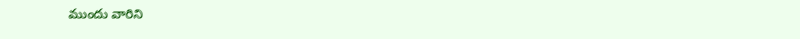ముందు వారిని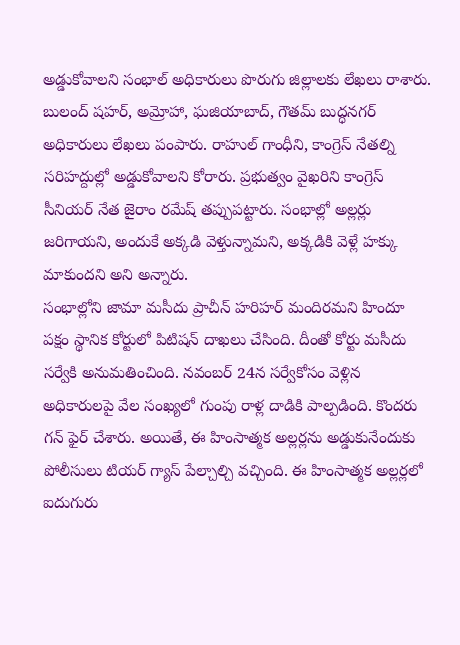అడ్డుకోవాలని సంభాల్ అధికారులు పొరుగు జిల్లాలకు లేఖలు రాశారు. బులంద్ షహర్, అమ్రోహా, ఘజియాబాద్, గౌతమ్ బుద్ధనగర్ అధికారులు లేఖలు పంపారు. రాహుల్ గాంధీని, కాంగ్రెస్ నేతల్ని సరిహద్దుల్లో అడ్డుకోవాలని కోరారు. ప్రభుత్వం వైఖరిని కాంగ్రెస్ సీనియర్ నేత జైరాం రమేష్ తప్పుపట్టారు. సంభాల్లో అల్లర్లు జరిగాయని, అందుకే అక్కడి వెళ్తున్నామని, అక్కడికి వెళ్లే హక్కు మాకుందని అని అన్నారు.
సంభాల్లోని జామా మసీదు ప్రాచీన్ హరిహర్ మందిరమని హిందూ పక్షం స్థానిక కోర్టులో పిటిషన్ దాఖలు చేసింది. దీంతో కోర్టు మసీదు సర్వేకి అనుమతించింది. నవంబర్ 24న సర్వేకోసం వెళ్లిన అధికారులపై వేల సంఖ్యలో గుంపు రాళ్ల దాడికి పాల్పడింది. కొందరు గన్ ఫైర్ చేశారు. అయితే, ఈ హింసాత్మక అల్లర్లను అడ్డుకునేందుకు పోలీసులు టియర్ గ్యాస్ పేల్చాల్చి వచ్చింది. ఈ హింసాత్మక అల్లర్లలో ఐదుగురు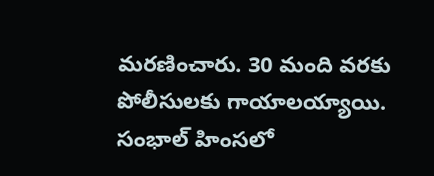మరణించారు. 30 మంది వరకు పోలీసులకు గాయాలయ్యాయి. సంభాల్ హింసలో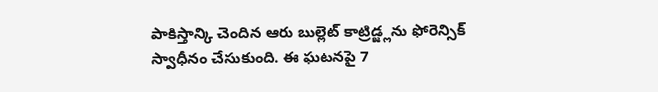పాకిస్తాన్కి చెందిన ఆరు బుల్లెట్ కాట్రిడ్జ్లను ఫోరెన్సిక్ స్వాధీనం చేసుకుంది. ఈ ఘటనపై 7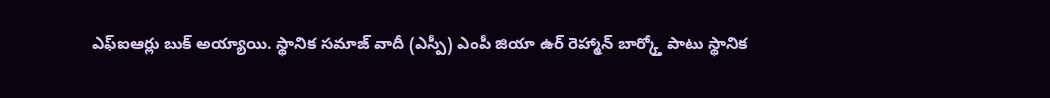ఎఫ్ఐఆర్లు బుక్ అయ్యాయి. స్థానిక సమాజ్ వాదీ (ఎస్పీ) ఎంపీ జియా ఉర్ రెహ్మాన్ బార్క్తో పాటు స్థానిక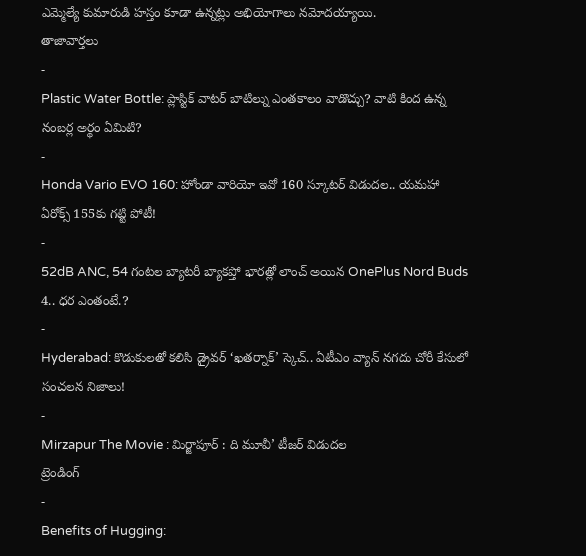ఎమ్మెల్యే కుమారుడి హస్తం కూడా ఉన్నట్లు అభియోగాలు నమోదయ్యాయి.
తాజావార్తలు
-
Plastic Water Bottle: ప్లాస్టిక్ వాటర్ బాటిల్ను ఎంతకాలం వాడొచ్చు? వాటి కింద ఉన్న నంబర్ల అర్థం ఏమిటి?
-
Honda Vario EVO 160: హోండా వారియో ఇవో 160 స్కూటర్ విడుదల.. యమహా ఏరోక్స్ 155కు గట్టి పోటీ!
-
52dB ANC, 54 గంటల బ్యాటరీ బ్యాకప్తో భారత్లో లాంచ్ అయిన OnePlus Nord Buds 4.. ధర ఎంతంటే.?
-
Hyderabad: కొడుకులతో కలిసి డ్రైవర్ ‘ఖతర్నాక్’ స్కెచ్.. ఏటీఎం వ్యాన్ నగదు చోరీ కేసులో సంచలన నిజాలు!
-
Mirzapur The Movie : మిర్జాపూర్ : ది మూవీ’ టీజర్ విడుదల
ట్రెండింగ్
-
Benefits of Hugging: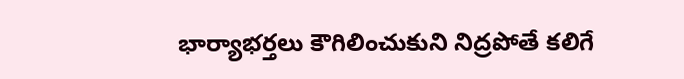భార్యాభర్తలు కౌగిలించుకుని నిద్రపోతే కలిగే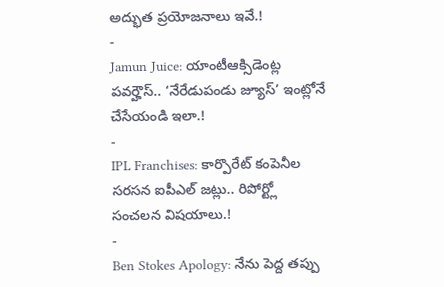అద్భుత ప్రయోజనాలు ఇవే.!
-
Jamun Juice: యాంటీఆక్సిడెంట్ల పవర్హౌస్.. ‘నేరేడుపండు జ్యూస్’ ఇంట్లోనే చేసేయండి ఇలా.!
-
IPL Franchises: కార్పొరేట్ కంపెనీల సరసన ఐపీఎల్ జట్లు.. రిపోర్ట్లో సంచలన విషయాలు.!
-
Ben Stokes Apology: నేను పెద్ద తప్పు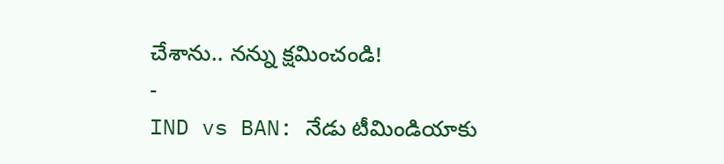చేశాను.. నన్ను క్షమించండి!
-
IND vs BAN: నేడు టీమిండియాకు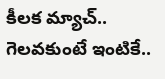కీలక మ్యాచ్.. గెలవకుంటే ఇంటికే..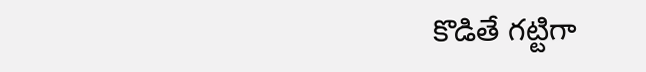కొడితే గట్టిగా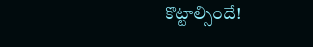కొట్టాల్సిందే!